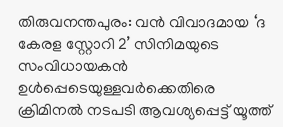തിരുവനന്തപുരം: വൻ വിവാദമായ ‘ദ കേരള സ്റ്റോറി 2’ സിനിമയുടെ സംവിധായകൻ ഉൾപ്പെടെയുള്ളവർക്കെതിരെ ക്രിമിനൽ നടപടി ആവശ്യപ്പെട്ട് യൂത്ത്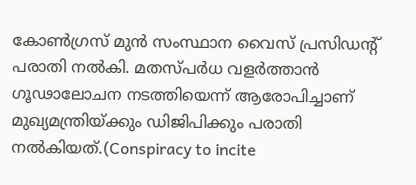കോൺഗ്രസ് മുൻ സംസ്ഥാന വൈസ് പ്രസിഡന്റ് പരാതി നൽകി. മതസ്പർധ വളർത്താൻ ഗൂഢാലോചന നടത്തിയെന്ന് ആരോപിച്ചാണ് മുഖ്യമന്ത്രിയ്ക്കും ഡിജിപിക്കും പരാതി നൽകിയത്.(Conspiracy to incite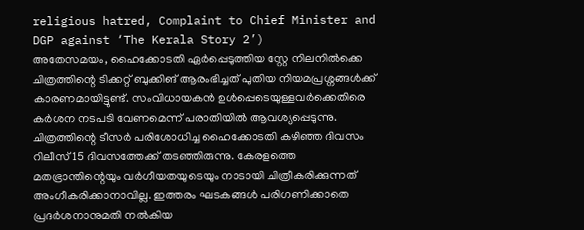religious hatred, Complaint to Chief Minister and DGP against ‘The Kerala Story 2’)
അതേസമയം, ഹൈക്കോടതി ഏർപ്പെടുത്തിയ സ്റ്റേ നിലനിൽക്കെ ചിത്രത്തിന്റെ ടിക്കറ്റ് ബുക്കിങ് ആരംഭിച്ചത് പുതിയ നിയമപ്രശ്നങ്ങൾക്ക് കാരണമായിട്ടുണ്ട്. സംവിധായകൻ ഉൾപ്പെടെയുള്ളവർക്കെതിരെ കർശന നടപടി വേണമെന്ന് പരാതിയിൽ ആവശ്യപ്പെടുന്നു.
ചിത്രത്തിന്റെ ടീസർ പരിശോധിച്ച ഹൈക്കോടതി കഴിഞ്ഞ ദിവസം റിലീസ് 15 ദിവസത്തേക്ക് തടഞ്ഞിരുന്നു. കേരളത്തെ മതഭ്രാന്തിന്റെയും വർഗീയതയുടെയും നാടായി ചിത്രീകരിക്കുന്നത് അംഗീകരിക്കാനാവില്ല. ഇത്തരം ഘടകങ്ങൾ പരിഗണിക്കാതെ പ്രദർശനാനുമതി നൽകിയ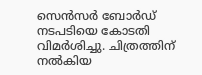സെൻസർ ബോർഡ് നടപടിയെ കോടതി വിമർശിച്ചു. ചിത്രത്തിന് നൽകിയ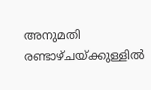അനുമതി രണ്ടാഴ്ചയ്ക്കുള്ളിൽ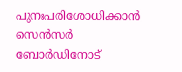പുനഃപരിശോധിക്കാൻ സെൻസർ ബോർഡിനോട്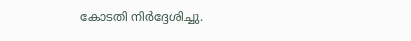കോടതി നിർദ്ദേശിച്ചു.